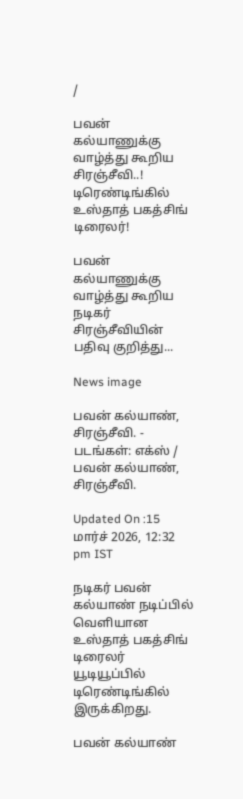/

பவன் கல்யாணுக்கு வாழ்த்து கூறிய சிரஞ்சீவி..! டிரெண்டிங்கில் உஸ்தாத் பகத்சிங் டிரைலர்!

பவன் கல்யாணுக்கு வாழ்த்து கூறிய நடிகர் சிரஞ்சீவியின் பதிவு குறித்து...

News image

பவன் கல்யாண், சிரஞ்சீவி. - படங்கள்: எக்ஸ் / பவன் கல்யாண், சிரஞ்சீவி.

Updated On :15 மார்ச் 2026, 12:32 pm IST

நடிகர் பவன் கல்யாண் நடிப்பில் வெளியான உஸ்தாத் பகத்சிங் டிரைலர் யூடியூப்பில் டிரெண்டிங்கில் இருக்கிறது.

பவன் கல்யாண்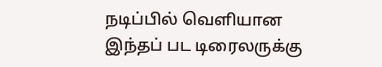நடிப்பில் வெளியான இந்தப் பட டிரைலருக்கு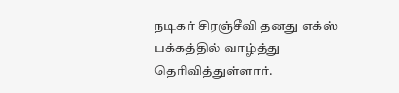நடிகர் சிரஞ்சீவி தனது எக்ஸ் பக்கத்தில் வாழ்த்து தெரிவித்துள்ளார்.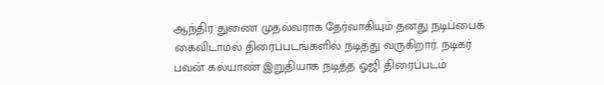ஆந்திர துணை முதல்வராக தேர்வாகியும் தனது நடிப்பைக் கைவிடாமல் திரைப்படங்களில் நடித்து வருகிறார். நடிகர் பவன் கல்யாண் இறுதியாக நடித்த ஓஜி திரைப்படம்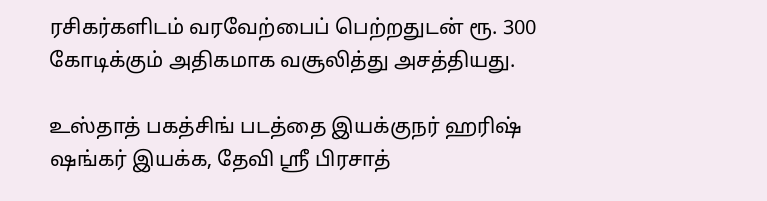ரசிகர்களிடம் வரவேற்பைப் பெற்றதுடன் ரூ. 300 கோடிக்கும் அதிகமாக வசூலித்து அசத்தியது.

உஸ்தாத் பகத்சிங் படத்தை இயக்குநர் ஹரிஷ் ஷங்கர் இயக்க, தேவி ஸ்ரீ பிரசாத்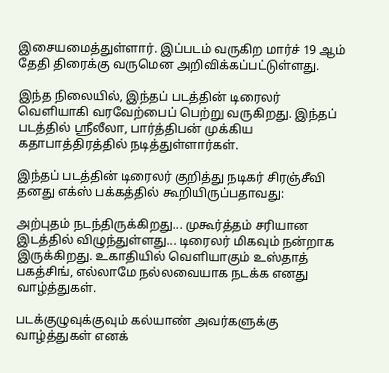இசையமைத்துள்ளார். இப்படம் வருகிற மார்ச் 19 ஆம் தேதி திரைக்கு வருமென அறிவிக்கப்பட்டுள்ளது.

இந்த நிலையில், இந்தப் படத்தின் டிரைலர் வெளியாகி வரவேற்பைப் பெற்று வருகிறது. இந்தப் படத்தில் ஸ்ரீலீலா, பார்த்திபன் முக்கிய கதாபாத்திரத்தில் நடித்துள்ளார்கள்.

இந்தப் படத்தின் டிரைலர் குறித்து நடிகர் சிரஞ்சீவி தனது எக்ஸ் பக்கத்தில் கூறியிருப்பதாவது:

அற்புதம் நடந்திருக்கிறது... முகூர்த்தம் சரியான இடத்தில் விழுந்துள்ளது... டிரைலர் மிகவும் நன்றாக இருக்கிறது. உகாதியில் வெளியாகும் உஸ்தாத் பகத்சிங், எல்லாமே நல்லவையாக நடக்க எனது வாழ்த்துகள்.

படக்குழுவுக்குவும் கல்யாண் அவர்களுக்கு வாழ்த்துகள் எனக்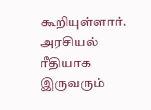கூறியுள்ளார். அரசியல் ரீதியாக இருவரும்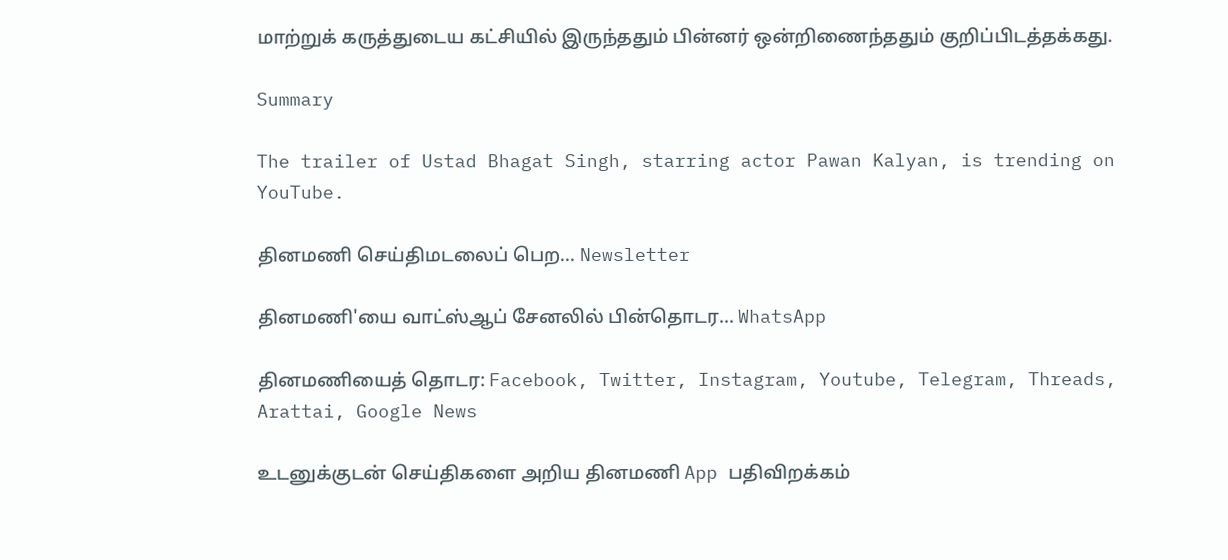மாற்றுக் கருத்துடைய கட்சியில் இருந்ததும் பின்னர் ஒன்றிணைந்ததும் குறிப்பிடத்தக்கது.

Summary

The trailer of Ustad Bhagat Singh, starring actor Pawan Kalyan, is trending on YouTube.

தினமணி செய்திமடலைப் பெற... Newsletter

தினமணி'யை வாட்ஸ்ஆப் சேனலில் பின்தொடர... WhatsApp

தினமணியைத் தொடர: Facebook, Twitter, Instagram, Youtube, Telegram, Threads, Arattai, Google News

உடனுக்குடன் செய்திகளை அறிய தினமணி App பதிவிறக்கம்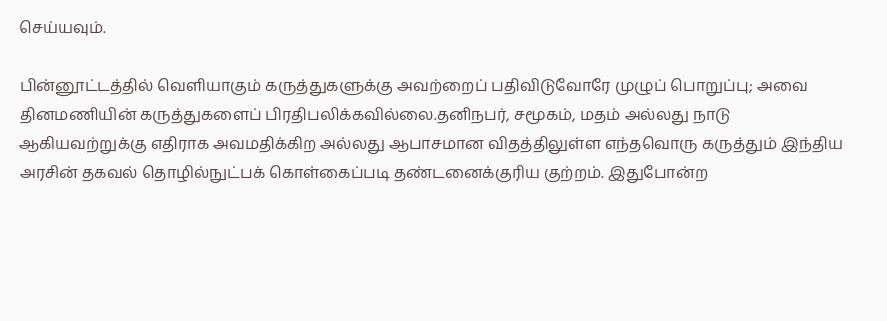செய்யவும்.

பின்னூட்டத்தில் வெளியாகும் கருத்துகளுக்கு அவற்றைப் பதிவிடுவோரே முழுப் பொறுப்பு; அவை தினமணியின் கருத்துகளைப் பிரதிபலிக்கவில்லை.தனிநபர், சமூகம், மதம் அல்லது நாடு ஆகியவற்றுக்கு எதிராக அவமதிக்கிற அல்லது ஆபாசமான விதத்திலுள்ள எந்தவொரு கருத்தும் இந்திய அரசின் தகவல் தொழில்நுட்பக் கொள்கைப்படி தண்டனைக்குரிய குற்றம். இதுபோன்ற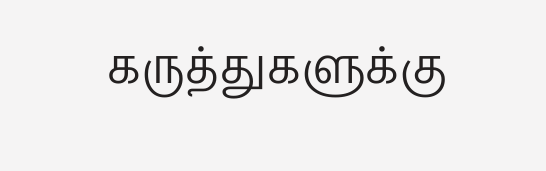கருத்துகளுக்கு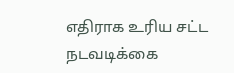எதிராக உரிய சட்ட நடவடிக்கை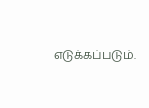எடுக்கப்படும்.